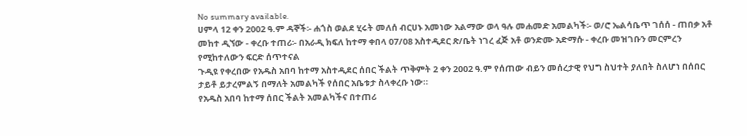No summary available.
ሀምላ 12 ቀን 2002 ዓ.ም ዳኞች፡- ሐጎስ ወልደ ሂሩት መለሰ ብርሀኑ አመነው አልማው ወላ ዓሉ መሐመድ አመልካች፡- ወ/ሮ ኤልሳቤጥ ገሰሰ - ጠበቃ አቶ መከተ ዲኘው - ቀረቡ ተጠሪ፡- በአራዲ ክፍለ ከተማ ቀበላ 07/08 አስተዲደር ጽ/ቤት ነገረ ፈጅ አቶ ወንድሙ አድማሱ - ቀረቡ መዝገቡን መርምረን የሚከተለውን ፍርድ ሰጥተናል
ጉዲዩ የቀረበው የአዱስ አበባ ከተማ አስተዲደር ሰበር ችልት ጥቅምት 2 ቀን 2002 ዓ.ም የሰጠው ብይን መሰረታዊ የህግ ስህተት ያለበት ስለሆነ በሰበር ታይቶ ይታረምልኝ በማለት አመልካች የሰበር አቤቱታ ስላቀረቡ ነው።
የአዱስ አበባ ከተማ ሰበር ችልት አመልካችና በተጠሪ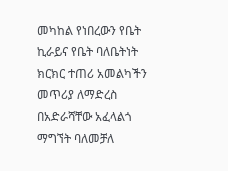መካከል የነበረውን የቤት ኪራይና የቤት ባለቤትነት ክርክር ተጠሪ አመልካችን መጥሪያ ለማድረስ በአድራሻቸው አፈላልጎ ማግኘት ባለመቻለ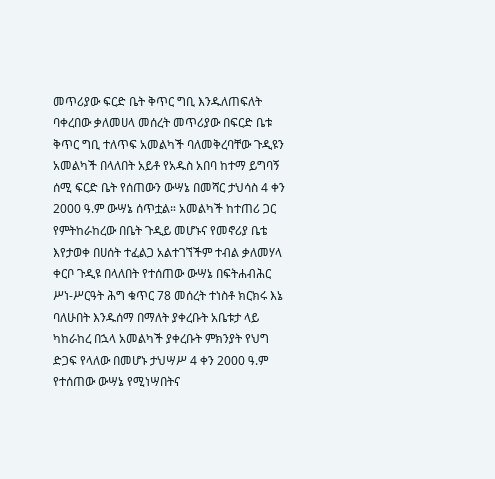መጥሪያው ፍርድ ቤት ቅጥር ግቢ እንዱለጠፍለት ባቀረበው ቃለመሀላ መሰረት መጥሪያው በፍርድ ቤቱ ቅጥር ግቢ ተለጥፍ አመልካች ባለመቅረባቸው ጉዲዩን አመልካች በላለበት አይቶ የአዱስ አበባ ከተማ ይግባኝ ሰሚ ፍርድ ቤት የሰጠውን ውሣኔ በመሻር ታህሳስ 4 ቀን 2000 ዓ.ም ውሣኔ ሰጥቷል። አመልካች ከተጠሪ ጋር የምትከራከረው በቤት ጉዲይ መሆኑና የመኖሪያ ቤቴ እየታወቀ በሀሰት ተፈልጋ አልተገኘችም ተብል ቃለመሃላ ቀርቦ ጉዲዩ በላለበት የተሰጠው ውሣኔ በፍትሐብሕር ሥነ-ሥርዓት ሕግ ቁጥር 78 መሰረት ተነስቶ ክርክሩ እኔ ባለሁበት እንዱሰማ በማለት ያቀረቡት አቤቱታ ላይ ካከራከረ በኋላ አመልካች ያቀረቡት ምክንያት የህግ ድጋፍ የላለው በመሆኑ ታህሣሥ 4 ቀን 2000 ዓ.ም የተሰጠው ውሣኔ የሚነሣበትና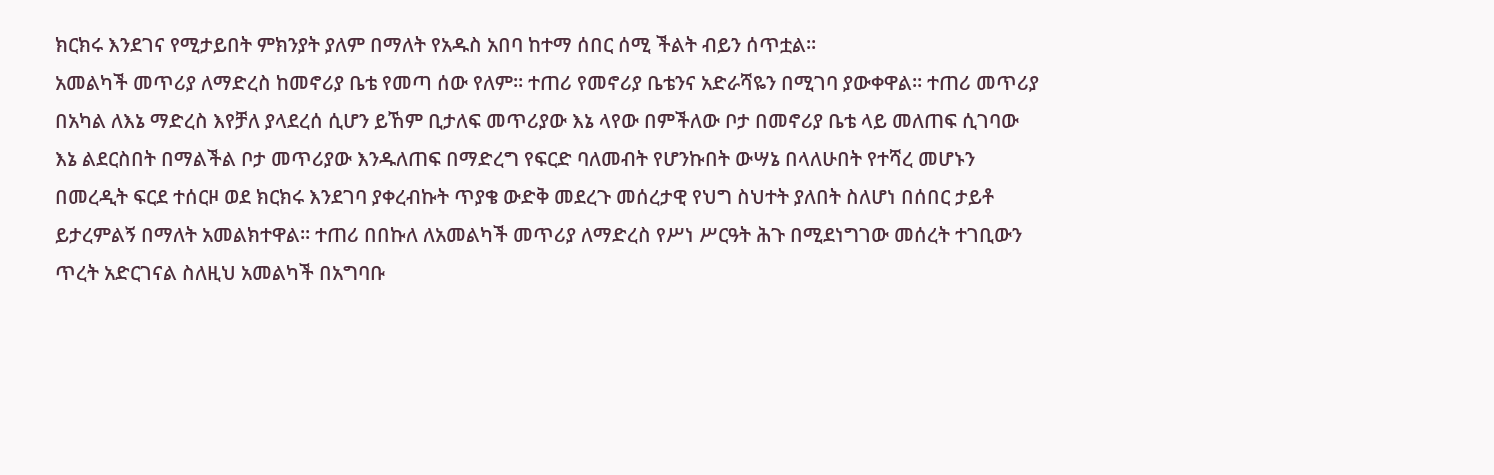ክርክሩ እንደገና የሚታይበት ምክንያት ያለም በማለት የአዱስ አበባ ከተማ ሰበር ሰሚ ችልት ብይን ሰጥቷል።
አመልካች መጥሪያ ለማድረስ ከመኖሪያ ቤቴ የመጣ ሰው የለም። ተጠሪ የመኖሪያ ቤቴንና አድራሻዬን በሚገባ ያውቀዋል። ተጠሪ መጥሪያ በአካል ለእኔ ማድረስ እየቻለ ያላደረሰ ሲሆን ይኸም ቢታለፍ መጥሪያው እኔ ላየው በምችለው ቦታ በመኖሪያ ቤቴ ላይ መለጠፍ ሲገባው እኔ ልደርስበት በማልችል ቦታ መጥሪያው እንዱለጠፍ በማድረግ የፍርድ ባለመብት የሆንኩበት ውሣኔ በላለሁበት የተሻረ መሆኑን በመረዲት ፍርደ ተሰርዞ ወደ ክርክሩ እንደገባ ያቀረብኩት ጥያቄ ውድቅ መደረጉ መሰረታዊ የህግ ስህተት ያለበት ስለሆነ በሰበር ታይቶ ይታረምልኝ በማለት አመልክተዋል። ተጠሪ በበኩለ ለአመልካች መጥሪያ ለማድረስ የሥነ ሥርዓት ሕጉ በሚደነግገው መሰረት ተገቢውን ጥረት አድርገናል ስለዚህ አመልካች በአግባቡ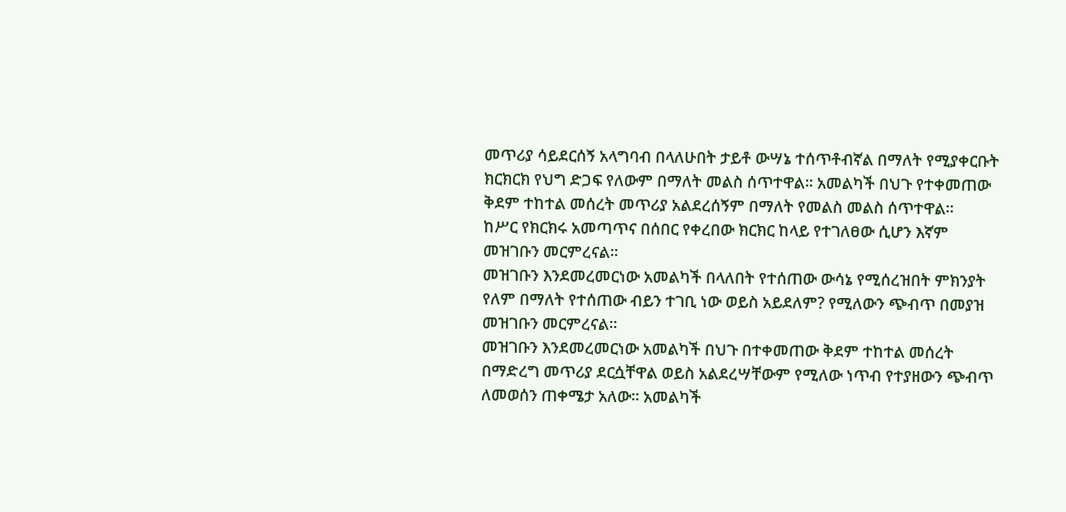መጥሪያ ሳይደርሰኝ አላግባብ በላለሁበት ታይቶ ውሣኔ ተሰጥቶብኛል በማለት የሚያቀርቡት ክርክርክ የህግ ድጋፍ የለውም በማለት መልስ ሰጥተዋል። አመልካች በህጉ የተቀመጠው ቅደም ተከተል መሰረት መጥሪያ አልደረሰኝም በማለት የመልስ መልስ ሰጥተዋል።
ከሥር የክርክሩ አመጣጥና በሰበር የቀረበው ክርክር ከላይ የተገለፀው ሲሆን እኛም መዝገቡን መርምረናል።
መዝገቡን እንደመረመርነው አመልካች በላለበት የተሰጠው ውሳኔ የሚሰረዝበት ምክንያት የለም በማለት የተሰጠው ብይን ተገቢ ነው ወይስ አይደለም? የሚለውን ጭብጥ በመያዝ መዝገቡን መርምረናል።
መዝገቡን እንደመረመርነው አመልካች በህጉ በተቀመጠው ቅደም ተከተል መሰረት በማድረግ መጥሪያ ደርሷቸዋል ወይስ አልደረሣቸውም የሚለው ነጥብ የተያዘውን ጭብጥ ለመወሰን ጠቀሜታ አለው። አመልካች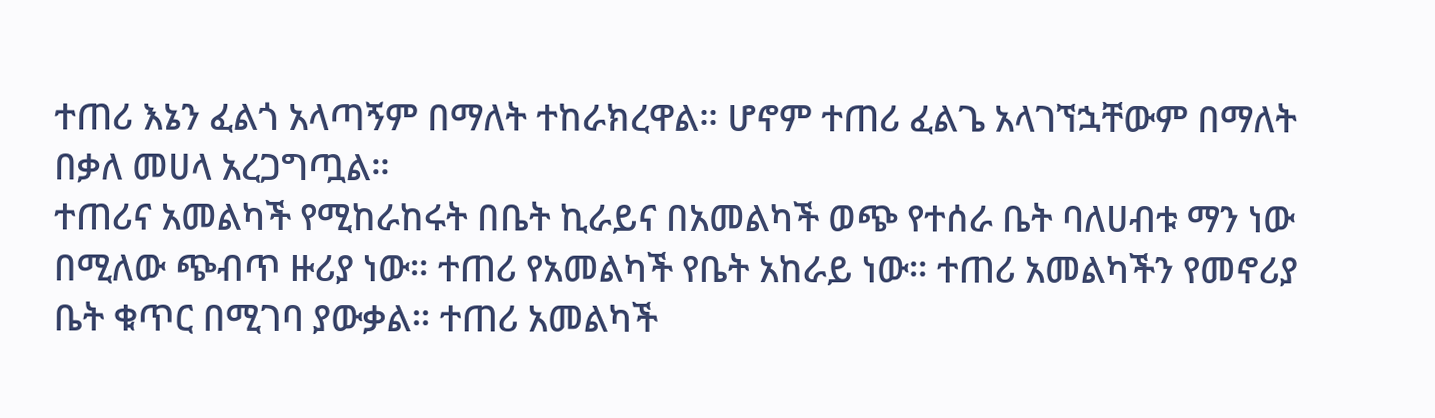ተጠሪ እኔን ፈልጎ አላጣኝም በማለት ተከራክረዋል። ሆኖም ተጠሪ ፈልጌ አላገኘኋቸውም በማለት በቃለ መሀላ አረጋግጧል።
ተጠሪና አመልካች የሚከራከሩት በቤት ኪራይና በአመልካች ወጭ የተሰራ ቤት ባለሀብቱ ማን ነው በሚለው ጭብጥ ዙሪያ ነው። ተጠሪ የአመልካች የቤት አከራይ ነው። ተጠሪ አመልካችን የመኖሪያ ቤት ቁጥር በሚገባ ያውቃል። ተጠሪ አመልካች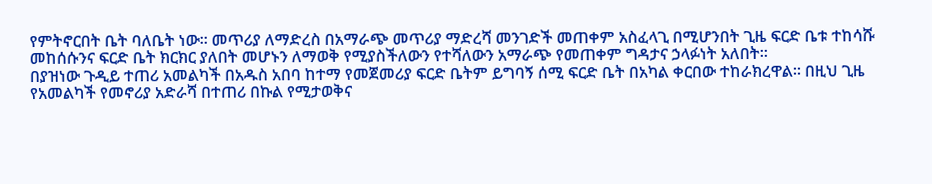የምትኖርበት ቤት ባለቤት ነው። መጥሪያ ለማድረስ በአማራጭ መጥሪያ ማድረሻ መንገድች መጠቀም አስፈላጊ በሚሆንበት ጊዜ ፍርድ ቤቱ ተከሳሹ መከሰሱንና ፍርድ ቤት ክርክር ያለበት መሆኑን ለማወቅ የሚያስችለውን የተሻለውን አማራጭ የመጠቀም ግዳታና ኃላፉነት አለበት።
በያዝነው ጉዲይ ተጠሪ አመልካች በአዱስ አበባ ከተማ የመጀመሪያ ፍርድ ቤትም ይግባኝ ሰሚ ፍርድ ቤት በአካል ቀርበው ተከራክረዋል። በዚህ ጊዜ የአመልካች የመኖሪያ አድራሻ በተጠሪ በኩል የሚታወቅና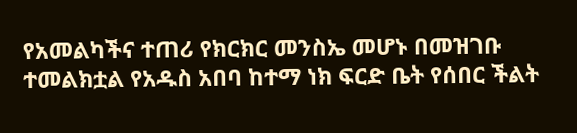የአመልካችና ተጠሪ የክርክር መንስኤ መሆኑ በመዝገቡ ተመልክቷል የአዱስ አበባ ከተማ ነክ ፍርድ ቤት የሰበር ችልት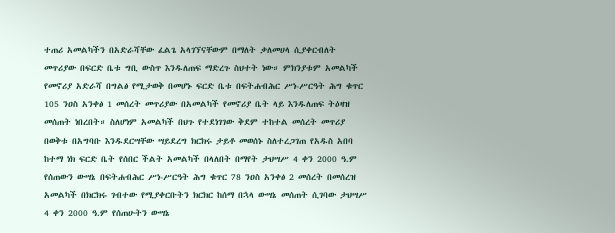ተጠሪ አመልካችን በአድራሻቸው ፈልጌ አላገኘናቸውም በማለት ቃለመሀላ ሲያቀርብለት መጥሪያው በፍርድ ቤቱ ግቢ ውስጥ እንዱለጠፍ ማድረጉ ስህተት ነው። ምክንያቱም አመልካች የመኖሪያ አድራሻ በግልፅ የሚታወቅ በመሆኑ ፍርድ ቤቱ በፍትሐብሕር ሥነ-ሥርዓት ሕግ ቁጥር 105 ንዐስ አንቀፅ 1 መሰረት መጥሪያው በአመልካች የመኖሪያ ቤት ላይ እንዱለጠፍ ትዕዛዝ መሰጠት ነበረበት። ስለሆነም አመልካች በህጉ የተደነገገው ቅደም ተከተል መሰረት መጥሪያ በወቅቱ በአግባቡ እንዱደርሣቸው ሣይደረግ ክርክሩ ታይቶ መወሰኑ ስለተረጋገጠ የአዱስ አበባ ከተማ ነክ ፍርድ ቤት የሰበር ችልት አመልካች በላለበት በማየት ታህሣሥ 4 ቀን 2000 ዓ.ም የሰጠውን ውሣኔ በፍትሐብሕር ሥነ-ሥርዓት ሕግ ቁጥር 78 ንዐስ አንቀፅ 2 መሰረት በመሰረዝ አመልካች በክርክሩ ገብተው የሚያቀርቡትን ክርክር ከሰማ በኋላ ውሣኔ መሰጠት ሲገባው ታህሣሥ 4 ቀን 2000 ዓ.ም የሰጠሁትን ውሣኔ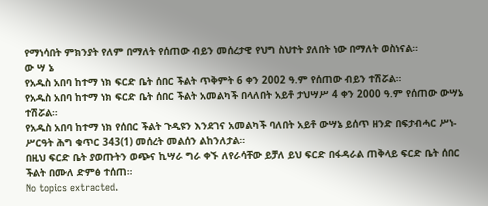የማነሳበት ምክንያት የለም በማለት የሰጠው ብይን መሰረታዊ የህግ ስህተት ያለበት ነው በማለት ወስነናል።
ው ሣ ኔ
የአዱስ አበባ ከተማ ነክ ፍርድ ቤት ሰበር ችልት ጥቅምት 6 ቀን 2002 ዓ.ም የሰጠው ብይን ተሽሯል።
የአዱስ አበባ ከተማ ነክ ፍርድ ቤት ሰበር ችልት አመልካች በላለበት አይቶ ታህሣሥ 4 ቀን 2000 ዓ.ም የሰጠው ውሣኔ ተሽሯል።
የአዱስ አበባ ከተማ ነክ የሰበር ችልት ጉዲዩን እንደገና አመልካች ባለበት አይቶ ውሣኔ ይሰጥ ዘንድ በፍታብሓር ሥነ-ሥርዓት ሕግ ቁጥር 343(1) መሰረት መልሰን ልከንለታል።
በዚህ ፍርድ ቤት ያወጡትን ወጭና ኪሣራ ግራ ቀኙ ለየራሳቸው ይቻለ ይህ ፍርድ በፋዳራል ጠቅላይ ፍርድ ቤት ሰበር ችልት በሙለ ድምፅ ተሰጠ።
No topics extracted.